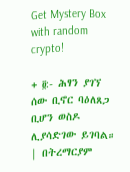Get Mystery Box with random crypto!

+ ፬:- ሕፃን ያገኘ ሰው ቢኖር ባዕለጸጋ ቢሆን ወስዶ ሊያሳድገው ይገባል። | በትረማርያም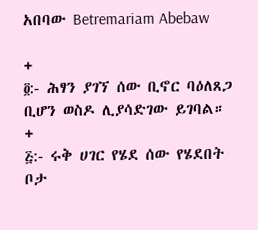አበባው Betremariam Abebaw

+
፬:- ሕፃን ያገኘ ሰው ቢኖር ባዕለጸጋ ቢሆን ወስዶ ሊያሳድገው ይገባል።
+
፭:- ሩቅ ሀገር የሄደ ሰው የሄደበት ቦታ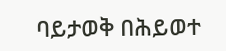ባይታወቅ በሕይወተ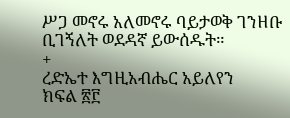ሥጋ መኖሩ አለመኖሩ ባይታወቅ ገንዘቡ ቢገኝለት ወደዳኛ ይውሰዱት።
+
ረድኤተ እግዚአብሔር አይለየን
ክፍል ፳፫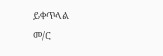ይቀጥላል
መ/ር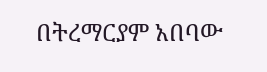በትረማርያም አበባው